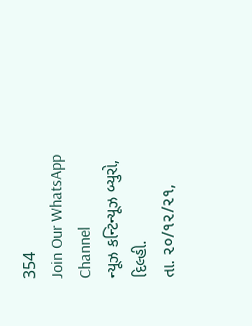354
Join Our WhatsApp Channel
ન્યૂઝ કન્ટિન્યૂઝ બ્યુરો,
દિલ્હી.
તા. ૨૦/૧૨/૨૧,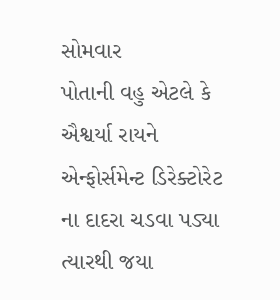સોમવાર
પોતાની વહુ એટલે કે ઐશ્વર્યા રાયને એન્ફોર્સમેન્ટ ડિરેક્ટોરેટ ના દાદરા ચડવા પડ્યા ત્યારથી જયા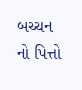બચ્ચન નો પિત્તો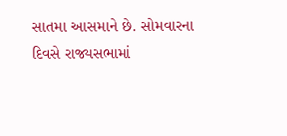સાતમા આસમાને છે. સોમવારના દિવસે રાજ્યસભામાં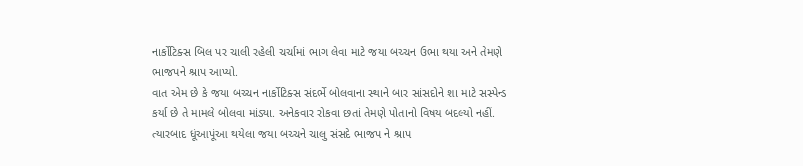નાર્કોટિક્સ બિલ પર ચાલી રહેલી ચર્ચામાં ભાગ લેવા માટે જયા બચ્ચન ઉભા થયા અને તેમણે ભાજપને શ્રાપ આપ્યો.
વાત એમ છે કે જયા બચ્ચન નાર્કોટિક્સ સંદર્ભે બોલવાના સ્થાને બાર સાંસદોને શા માટે સસ્પેન્ડ કર્યા છે તે મામલે બોલવા માંડ્યા. અનેકવાર રોકવા છતાં તેમણે પોતાનો વિષય બદલ્યો નહીં. ત્યારબાદ ધૂંઆપૂંઆ થયેલા જયા બચ્ચને ચાલુ સંસદે ભાજપ ને શ્રાપ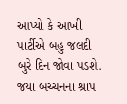આપ્યો કે આખી પાર્ટીએ બહુ જલદી બુરે દિન જોવા પડશે.
જયા બચ્ચનના શ્રાપ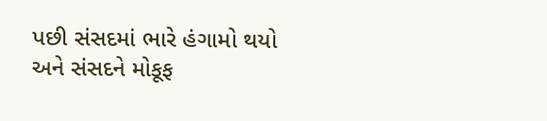પછી સંસદમાં ભારે હંગામો થયો અને સંસદને મોકૂફ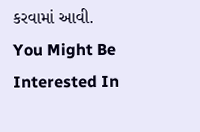કરવામાં આવી.
You Might Be Interested In